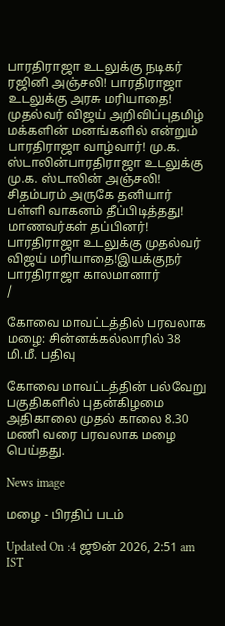பாரதிராஜா உடலுக்கு நடிகர் ரஜினி அஞ்சலி! பாரதிராஜா உடலுக்கு அரசு மரியாதை! முதல்வர் விஜய் அறிவிப்புதமிழ் மக்களின் மனங்களில் என்றும் பாரதிராஜா வாழ்வார்! மு.க. ஸ்டாலின்பாரதிராஜா உடலுக்கு மு.க. ஸ்டாலின் அஞ்சலி! சிதம்பரம் அருகே தனியார் பள்ளி வாகனம் தீப்பிடித்தது! மாணவர்கள் தப்பினர்! பாரதிராஜா உடலுக்கு முதல்வர் விஜய் மரியாதை!இயக்குநர் பாரதிராஜா காலமானார்
/

கோவை மாவட்டத்தில் பரவலாக மழை: சின்னக்கல்லாரில் 38 மி.மீ. பதிவு

கோவை மாவட்டத்தின் பல்வேறு பகுதிகளில் புதன்கிழமை அதிகாலை முதல் காலை 8.30 மணி வரை பரவலாக மழை பெய்தது.

News image

மழை - பிரதிப் படம்

Updated On :4 ஜூன் 2026, 2:51 am IST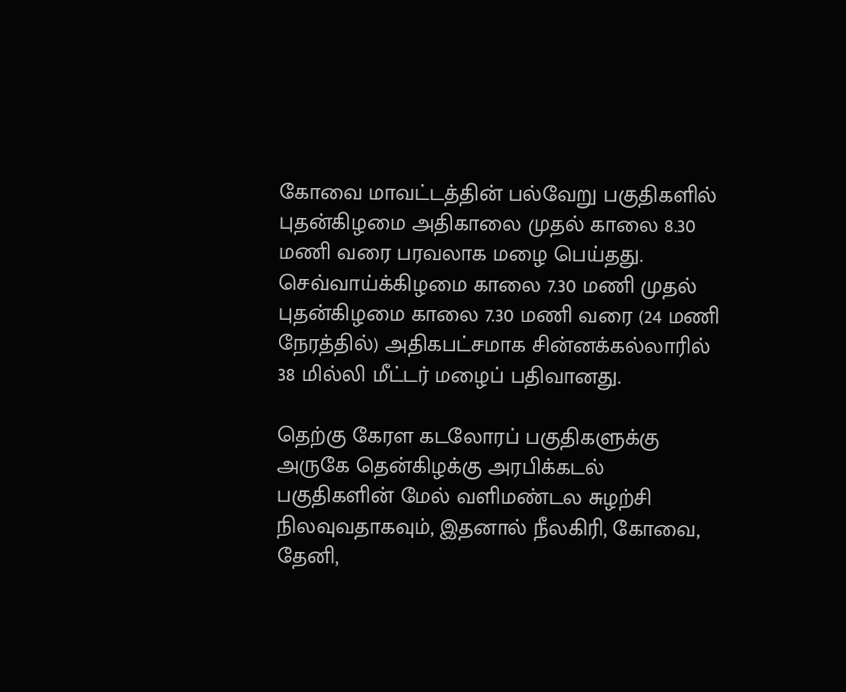கோவை மாவட்டத்தின் பல்வேறு பகுதிகளில் புதன்கிழமை அதிகாலை முதல் காலை 8.30 மணி வரை பரவலாக மழை பெய்தது. செவ்வாய்க்கிழமை காலை 7.30 மணி முதல் புதன்கிழமை காலை 7.30 மணி வரை (24 மணி நேரத்தில்) அதிகபட்சமாக சின்னக்கல்லாரில் 38 மில்லி மீட்டர் மழைப் பதிவானது.

தெற்கு கேரள கடலோரப் பகுதிகளுக்கு அருகே தென்கிழக்கு அரபிக்கடல் பகுதிகளின் மேல் வளிமண்டல சுழற்சி நிலவுவதாகவும், இதனால் நீலகிரி, கோவை, தேனி,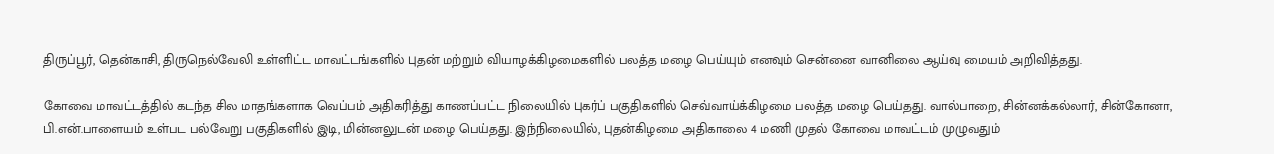திருப்பூர், தென்காசி, திருநெல்வேலி உள்ளிட்ட மாவட்டங்களில் புதன் மற்றும் வியாழக்கிழமைகளில் பலத்த மழை பெய்யும் எனவும் சென்னை வானிலை ஆய்வு மையம் அறிவித்தது.

கோவை மாவட்டத்தில் கடந்த சில மாதங்களாக வெப்பம் அதிகரித்து காணப்பட்ட நிலையில் புகர்ப் பகுதிகளில் செவ்வாய்க்கிழமை பலத்த மழை பெய்தது. வால்பாறை, சின்னக்கல்லார், சின்கோனா, பி.என்.பாளையம் உள்பட பல்வேறு பகுதிகளில் இடி, மின்னலுடன் மழை பெய்தது. இந்நிலையில், புதன்கிழமை அதிகாலை 4 மணி முதல் கோவை மாவட்டம் முழுவதும்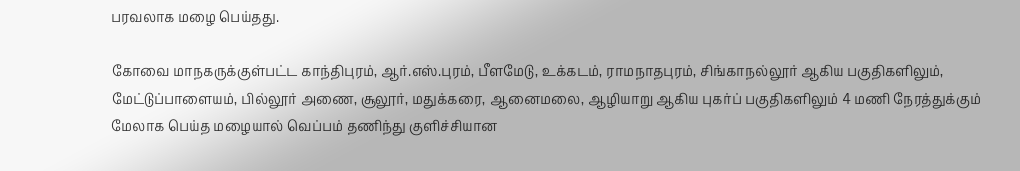பரவலாக மழை பெய்தது.

கோவை மாநகருக்குள்பட்ட காந்திபுரம், ஆர்.எஸ்.புரம், பீளமேடு, உக்கடம், ராமநாதபுரம், சிங்காநல்லூர் ஆகிய பகுதிகளிலும், மேட்டுப்பாளையம், பில்லூர் அணை, சூலூர், மதுக்கரை, ஆனைமலை, ஆழியாறு ஆகிய புகர்ப் பகுதிகளிலும் 4 மணி நேரத்துக்கும் மேலாக பெய்த மழையால் வெப்பம் தணிந்து குளிச்சியான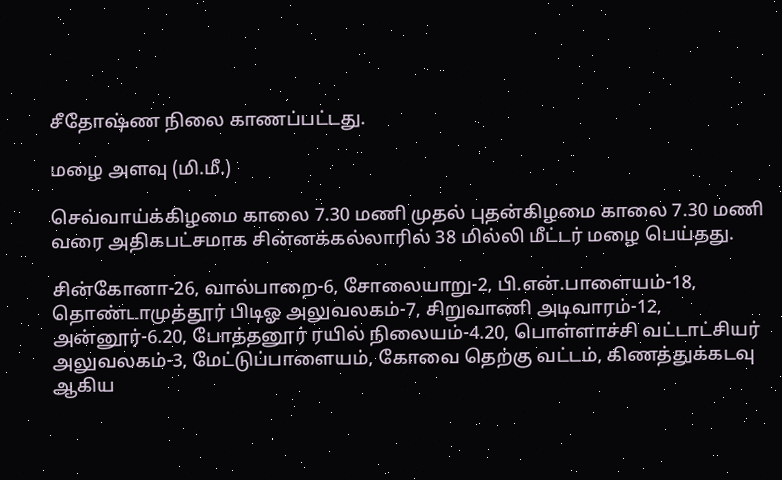சீதோஷ்ண நிலை காணப்பட்டது.

மழை அளவு (மி.மீ.)

செவ்வாய்க்கிழமை காலை 7.30 மணி முதல் புதன்கிழமை காலை 7.30 மணி வரை அதிகபட்சமாக சின்னக்கல்லாரில் 38 மில்லி மீட்டர் மழை பெய்தது.

சின்கோனா-26, வால்பாறை-6, சோலையாறு-2, பி.என்.பாளையம்-18, தொண்டாமுத்தூர் பிடிஓ அலுவலகம்-7, சிறுவாணி அடிவாரம்-12, அன்னூர்-6.20, போத்தனூர் ரயில் நிலையம்-4.20, பொள்ளாச்சி வட்டாட்சியர் அலுவலகம்-3, மேட்டுப்பாளையம், கோவை தெற்கு வட்டம், கிணத்துக்கடவு ஆகிய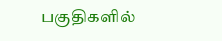பகுதிகளில்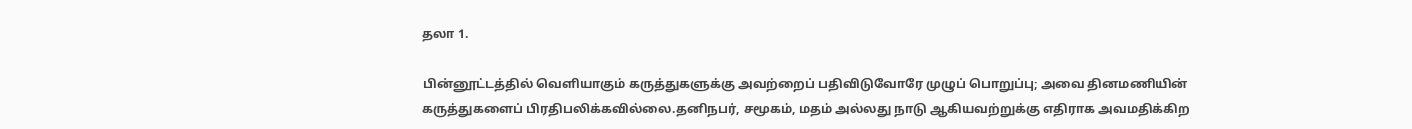தலா 1.

பின்னூட்டத்தில் வெளியாகும் கருத்துகளுக்கு அவற்றைப் பதிவிடுவோரே முழுப் பொறுப்பு; அவை தினமணியின் கருத்துகளைப் பிரதிபலிக்கவில்லை.தனிநபர், சமூகம், மதம் அல்லது நாடு ஆகியவற்றுக்கு எதிராக அவமதிக்கிற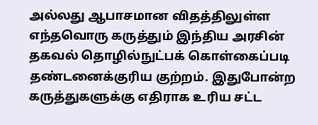அல்லது ஆபாசமான விதத்திலுள்ள எந்தவொரு கருத்தும் இந்திய அரசின் தகவல் தொழில்நுட்பக் கொள்கைப்படி தண்டனைக்குரிய குற்றம். இதுபோன்ற கருத்துகளுக்கு எதிராக உரிய சட்ட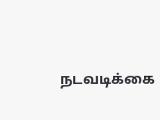நடவடிக்கை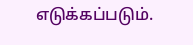எடுக்கப்படும்.